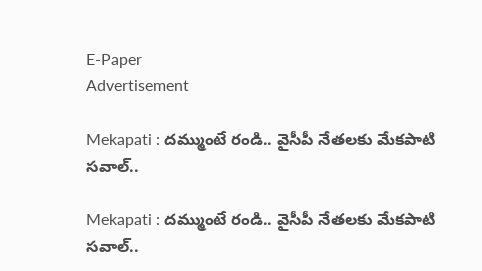E-Paper
Advertisement

Mekapati : దమ్ముంటే రండి.. వైసీపీ నేతలకు మేకపాటి సవాల్..

Mekapati : దమ్ముంటే రండి.. వైసీపీ నేతలకు మేకపాటి సవాల్..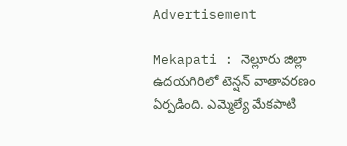Advertisement

Mekapati : నెల్లూరు జిల్లా ఉదయగిరిలో టెన్షన్ వాతావరణం ఏర్పడింది. ఎమ్మెల్యే మేకపాటి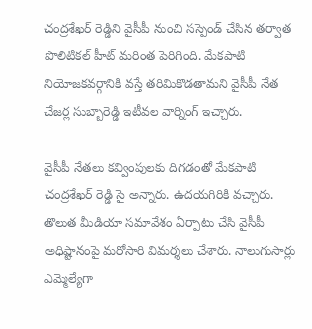చంద్రశేఖర్ రెడ్డిని వైసీపీ నుంచి సస్పెండ్ చేసిన తర్వాత పొలిటికల్ హీట్ మరింత పెరిగింది. మేకపాటి నియోజకవర్గానికి వస్తే తరిమికొడతామని వైసీపీ నేత చేజర్ల సుబ్బారెడ్డి ఇటీవల వార్నింగ్ ఇచ్చారు.

వైసీపీ నేతలు కవ్వింపులకు దిగడంతో మేకపాటి చంద్రశేఖర్ రెడ్డి సై అన్నారు. ఉదయగిరికి వచ్చారు. తొలుత మీడియా సమావేశం ఏర్పాటు చేసి వైసీపీ అధిష్టానంపై మరోసారి విమర్శలు చేశారు. నాలుగుసార్లు ఎమ్మెల్యేగా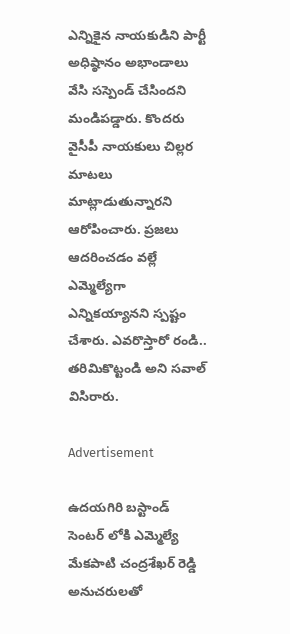ఎన్నికైన నాయకుడిని పార్టీ అధిష్ఠానం అభాండాలు వేసి సస్పెండ్‌ చేసిందని మండిపడ్డారు. కొందరు వైసీపీ నాయకులు చిల్లర మాటలు మాట్లాడుతున్నారని ఆరోపించారు. ప్రజలు ఆదరించడం వల్లే ఎమ్మెల్యేగా ఎన్నికయ్యానని స్పష్టం చేశారు. ఎవరొస్తారో రండి.. తరిమికొట్టండి అని సవాల్‌ విసిరారు.

Advertisement

ఉదయగిరి బస్టాండ్‌ సెంటర్ లోకి ఎమ్మెల్యే మేకపాటి చంద్రశేఖర్ రెడ్డి అనుచరులతో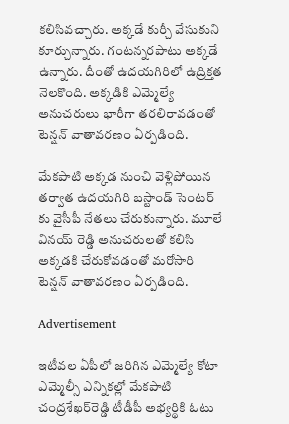కలిసివచ్చారు. అక్కడే కుర్చీ వేసుకుని కూర్చున్నారు. గంటన్నరపాటు అక్కడే ఉన్నారు. దీంతో ఉదయగిరిలో ఉద్రిక్తత నెలకొంది. అక్కడికి ఎమ్మెల్యే అనుచరులు భారీగా తరలిరావడంతో టెన్షన్ వాతావరణం ఏర్పడింది.

మేకపాటి అక్కడ నుంచి వెళ్లిపోయిన తర్వాత ఉదయగిరి బస్టాండ్ సెంటర్ కు వైసీపీ నేతలు చేరుకున్నారు. మూలే వినయ్ రెడ్డి అనుచరులతో కలిసి అక్కడకి చేరుకోవడంతో మరోసారి టెన్షన్ వాతావరణం ఏర్పడింది.

Advertisement

ఇటీవల ఏపీలో జరిగిన ఎమ్మెల్యే కోటా ఎమ్మెల్సీ ఎన్నికల్లో మేకపాటి చంద్రశేఖర్‌రెడ్డి టీడీపీ అభ్యర్థికి ఓటు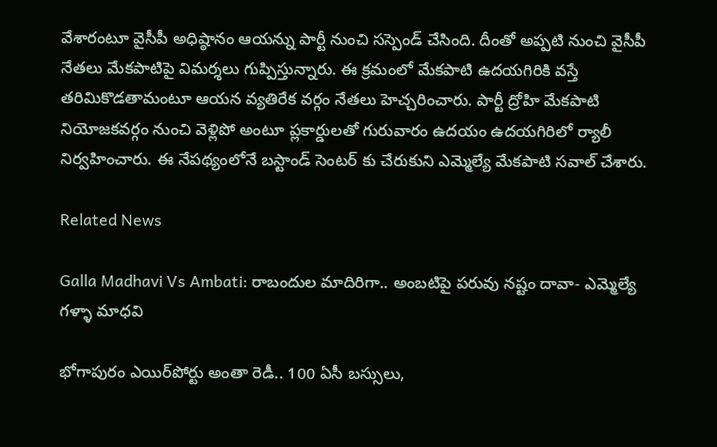వేశారంటూ వైసీపీ అధిష్ఠానం ఆయన్ను పార్టీ నుంచి సస్పెండ్‌ చేసింది. దీంతో అప్పటి నుంచి వైసీపీ నేతలు మేకపాటిపై విమర్శలు గుప్పిస్తున్నారు. ఈ క్రమంలో మేకపాటి ఉదయగిరికి వస్తే తరిమికొడతామంటూ ఆయన వ్యతిరేక వర్గం నేతలు హెచ్చరించారు. పార్టీ ద్రోహి మేకపాటి నియోజకవర్గం నుంచి వెళ్లిపో అంటూ ప్లకార్డులతో గురువారం ఉదయం ఉదయగిరిలో ర్యాలీ నిర్వహించారు. ఈ నేపథ్యంలోనే బస్టాండ్ సెంటర్ కు చేరుకుని ఎమ్మెల్యే మేకపాటి సవాల్ చేశారు.

Related News

Galla Madhavi Vs Ambati: రాబందుల మాదిరిగా.. అంబటిపై పరువు నష్టం దావా- ఎమ్మెల్యే గళ్ళా మాధవి

భోగాపురం ఎయిర్‌పోర్టు అంతా రెడీ.. 100 ఏసీ బస్సులు,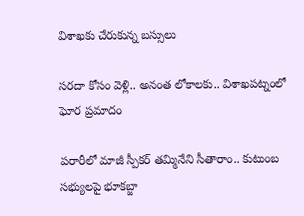విశాఖకు చేరుకున్న బస్సులు

సరదా కోసం వెళ్లి.. అనంత లోకాలకు.. విశాఖపట్నంలో ఘోర ప్రమాదం

పరారీలో మాజీ స్పీకర్ తమ్మినేని సీతారాం.. కుటుంబ సభ్యులపై భూకబ్జా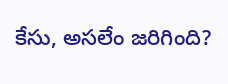కేసు, అసలేం జరిగింది?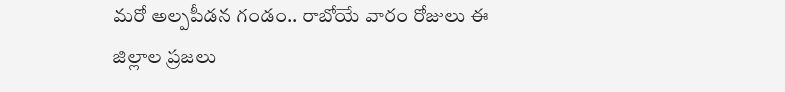మరో అల్పపీడన గండం.. రాబోయే వారం రోజులు ఈ జిల్లాల ప్రజలు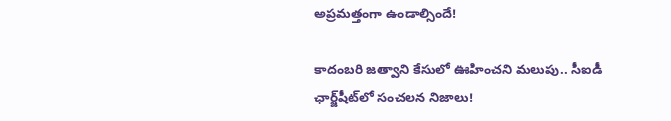అప్రమత్తంగా ఉండాల్సిందే!

కాదంబరి జత్వాని కేసులో ఊహించని మలుపు.. సీఐడీ ఛార్జ్‌షీట్‌లో సంచలన నిజాలు!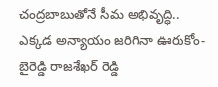చంద్రబాబుతోనే సీమ అభివృద్ధి.. ఎక్కడ అన్యాయం జరిగినా ఊరుకోం- బైరెడ్డి రాజశేఖర్ రెడ్డి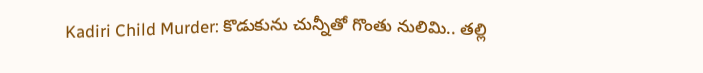Kadiri Child Murder: కొడుకును చున్నీతో గొంతు నులిమి.. తల్లి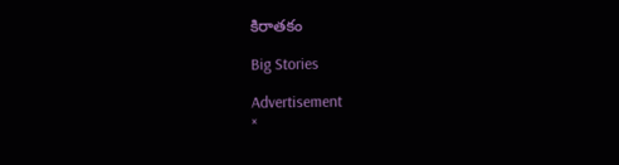కిరాతకం

Big Stories

Advertisement
×